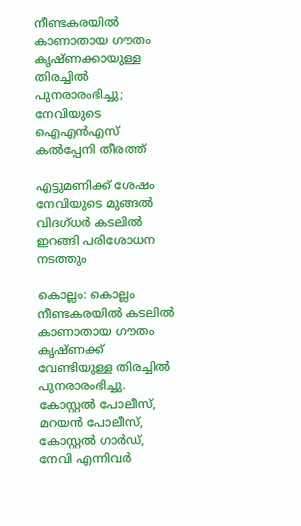നീണ്ടകരയില്‍ കാണാതായ ഗൗതം കൃഷ്ണക്കായുള്ള തിരച്ചില്‍ പുനരാരംഭിച്ചു; നേവിയുടെ ഐഎന്‍എസ് കല്‍പ്പേനി തീരത്ത്

എട്ടുമണിക്ക് ശേഷം നേവിയുടെ മുങ്ങല്‍ വിദഗ്ധര്‍ കടലില്‍ ഇറങ്ങി പരിശോധന നടത്തും

കൊല്ലം: കൊല്ലം നീണ്ടകരയില്‍ കടലില്‍ കാണാതായ ഗൗതം കൃഷ്ണക്ക് വേണ്ടിയുള്ള തിരച്ചില്‍ പുനരാരംഭിച്ചു. കോസ്റ്റല്‍ പോലീസ്, മറയന്‍ പോലീസ്, കോസ്റ്റല്‍ ഗാര്‍ഡ്, നേവി എന്നിവര്‍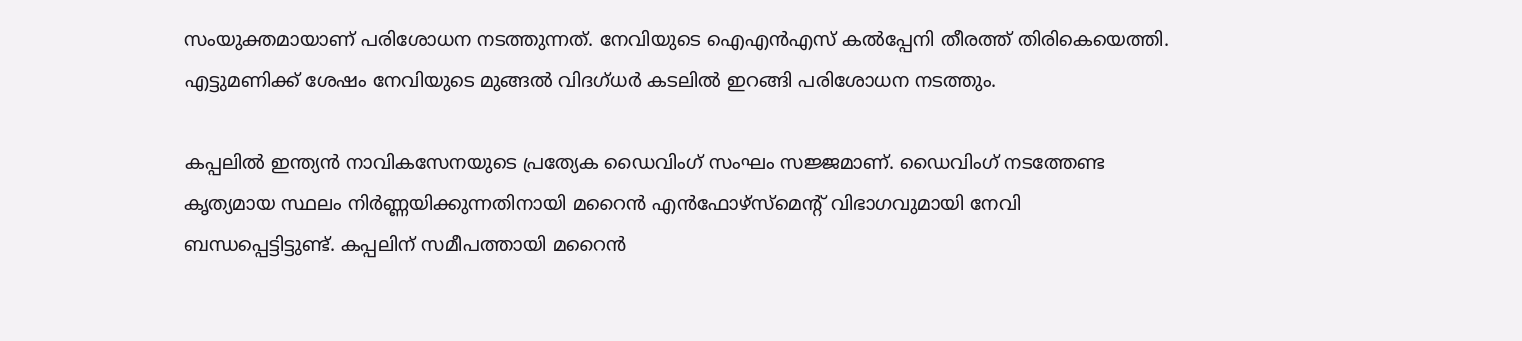സംയുക്തമായാണ് പരിശോധന നടത്തുന്നത്. നേവിയുടെ ഐഎന്‍എസ് കല്‍പ്പേനി തീരത്ത് തിരികെയെത്തി. എട്ടുമണിക്ക് ശേഷം നേവിയുടെ മുങ്ങല്‍ വിദഗ്ധര്‍ കടലില്‍ ഇറങ്ങി പരിശോധന നടത്തും.

കപ്പലില്‍ ഇന്ത്യന്‍ നാവികസേനയുടെ പ്രത്യേക ഡൈവിംഗ് സംഘം സജ്ജമാണ്. ഡൈവിംഗ് നടത്തേണ്ട കൃത്യമായ സ്ഥലം നിര്‍ണ്ണയിക്കുന്നതിനായി മറൈന്‍ എന്‍ഫോഴ്‌സ്‌മെന്റ് വിഭാഗവുമായി നേവി ബന്ധപ്പെട്ടിട്ടുണ്ട്. കപ്പലിന് സമീപത്തായി മറൈന്‍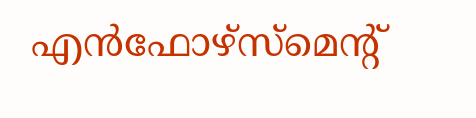എന്‍ഫോഴ്‌സ്‌മെന്റ്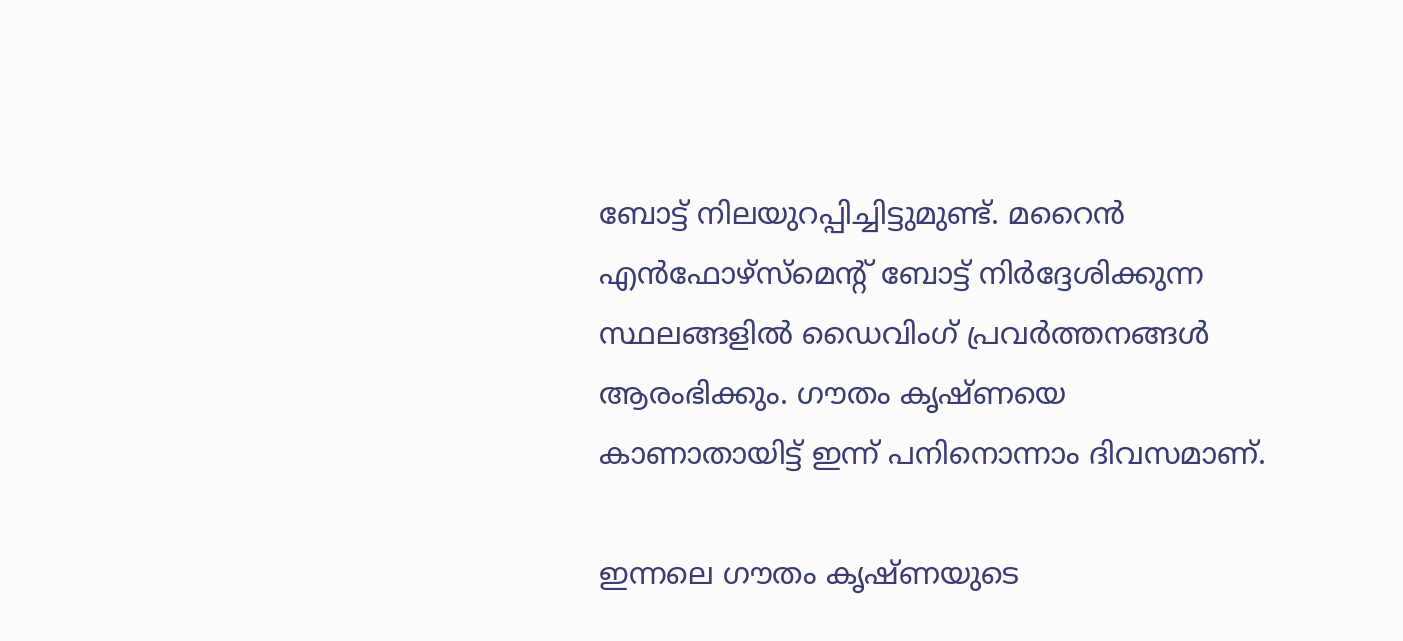ബോട്ട് നിലയുറപ്പിച്ചിട്ടുമുണ്ട്. മറൈന്‍ എന്‍ഫോഴ്‌സ്‌മെന്റ് ബോട്ട് നിര്‍ദ്ദേശിക്കുന്ന സ്ഥലങ്ങളില്‍ ഡൈവിംഗ് പ്രവര്‍ത്തനങ്ങള്‍ ആരംഭിക്കും. ഗൗതം കൃഷ്ണയെ കാണാതായിട്ട് ഇന്ന് പനിനൊന്നാം ദിവസമാണ്.

ഇന്നലെ ഗൗതം കൃഷ്ണയുടെ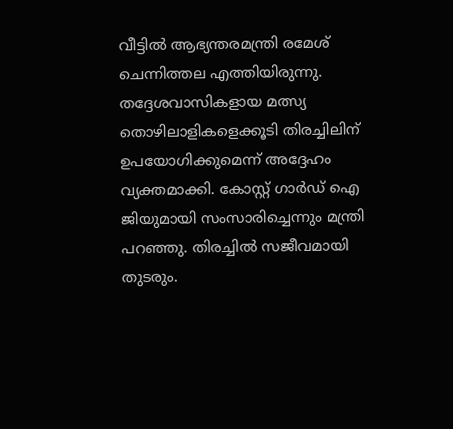വീട്ടില്‍ ആഭ്യന്തരമന്ത്രി രമേശ് ചെന്നിത്തല എത്തിയിരുന്നു. തദ്ദേശവാസികളായ മത്സ്യ തൊഴിലാളികളെക്കൂടി തിരച്ചിലിന് ഉപയോഗിക്കുമെന്ന് അദ്ദേഹം വ്യക്തമാക്കി. കോസ്റ്റ് ഗാര്‍ഡ് ഐ ജിയുമായി സംസാരിച്ചെന്നും മന്ത്രി പറഞ്ഞു. തിരച്ചില്‍ സജീവമായി തുടരും.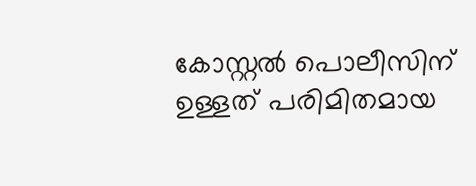കോസ്റ്റല്‍ പൊലീസിന് ഉള്ളത് പരിമിതമായ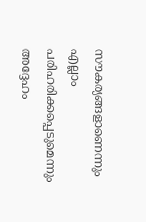സൗകര്യങ്ങളാണെന്നും എല്ലാം പരിഹരിക്കപ്പെടുമെന്നും അദ്ദേഹം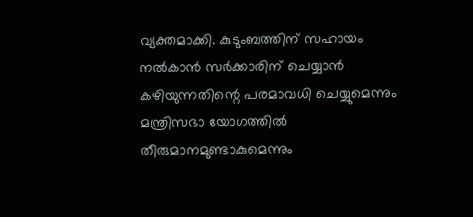വ്യക്തമാക്കി. കുടുംബത്തിന് സഹായം നല്‍കാന്‍ സര്‍ക്കാരിന് ചെയ്യാന്‍ കഴിയുന്നതിന്റെ പരമാവധി ചെയ്യുമെന്നും മന്ത്രിസഭാ യോഗത്തില്‍ തീരുമാനമുണ്ടാകുമെന്നും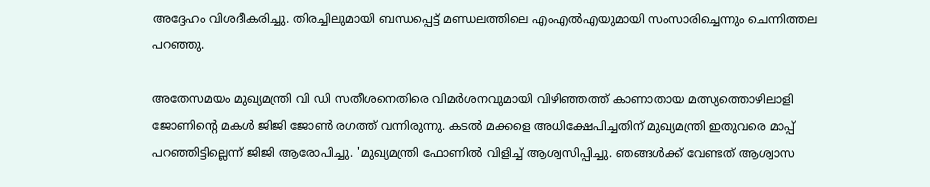അദ്ദേഹം വിശദീകരിച്ചു. തിരച്ചിലുമായി ബന്ധപ്പെട്ട് മണ്ഡലത്തിലെ എംഎല്‍എയുമായി സംസാരിച്ചെന്നും ചെന്നിത്തല പറഞ്ഞു.

അതേസമയം മുഖ്യമന്ത്രി വി ഡി സതീശനെതിരെ വിമര്‍ശനവുമായി വിഴിഞ്ഞത്ത് കാണാതായ മത്സ്യത്തൊഴിലാളി ജോണിന്റെ മകള്‍ ജിജി ജോണ്‍ രഗത്ത് വന്നിരുന്നു. കടല്‍ മക്കളെ അധിക്ഷേപിച്ചതിന് മുഖ്യമന്ത്രി ഇതുവരെ മാപ്പ് പറഞ്ഞിട്ടില്ലെന്ന് ജിജി ആരോപിച്ചു. 'മുഖ്യമന്ത്രി ഫോണില്‍ വിളിച്ച് ആശ്വസിപ്പിച്ചു. ഞങ്ങള്‍ക്ക് വേണ്ടത് ആശ്വാസ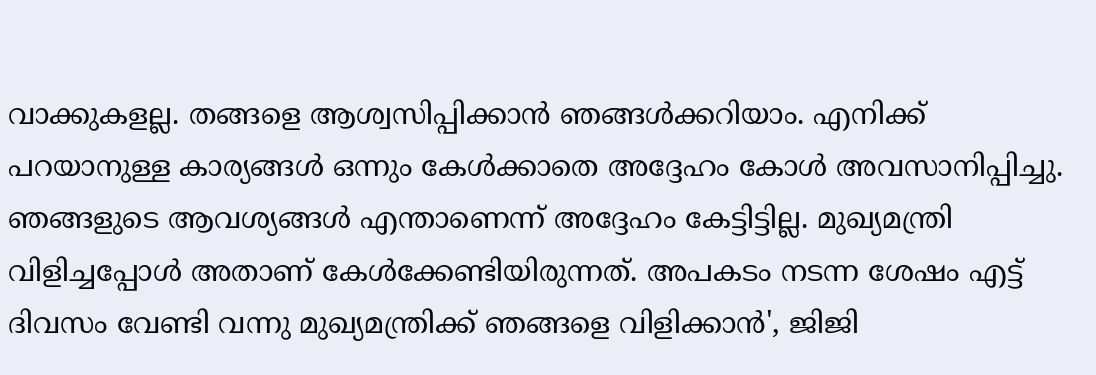വാക്കുകളല്ല. തങ്ങളെ ആശ്വസിപ്പിക്കാന്‍ ഞങ്ങള്‍ക്കറിയാം. എനിക്ക് പറയാനുള്ള കാര്യങ്ങള്‍ ഒന്നും കേള്‍ക്കാതെ അദ്ദേഹം കോള്‍ അവസാനിപ്പിച്ചു. ഞങ്ങളുടെ ആവശ്യങ്ങള്‍ എന്താണെന്ന് അദ്ദേഹം കേട്ടിട്ടില്ല. മുഖ്യമന്ത്രി വിളിച്ചപ്പോള്‍ അതാണ് കേള്‍ക്കേണ്ടിയിരുന്നത്. അപകടം നടന്ന ശേഷം എട്ട് ദിവസം വേണ്ടി വന്നു മുഖ്യമന്ത്രിക്ക് ഞങ്ങളെ വിളിക്കാന്‍', ജിജി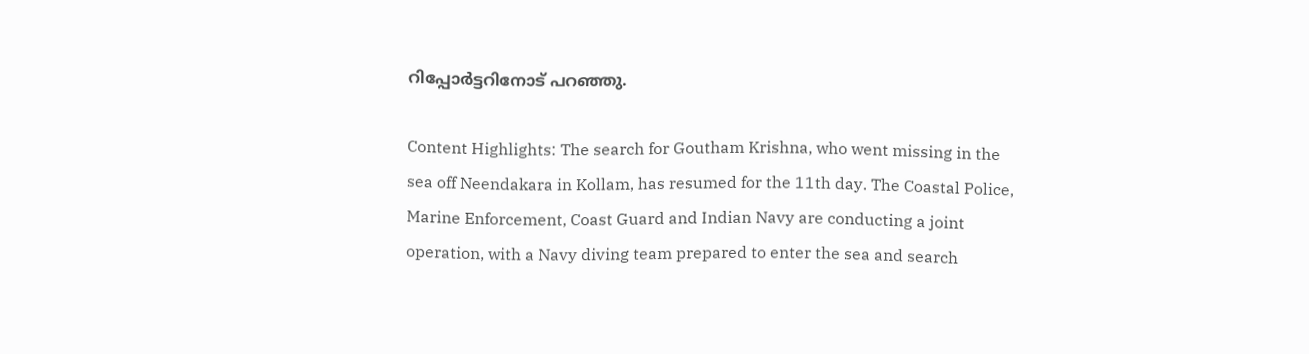റിപ്പോര്‍ട്ടറിനോട് പറഞ്ഞു.

Content Highlights: The search for Goutham Krishna, who went missing in the sea off Neendakara in Kollam, has resumed for the 11th day. The Coastal Police, Marine Enforcement, Coast Guard and Indian Navy are conducting a joint operation, with a Navy diving team prepared to enter the sea and search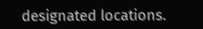designated locations.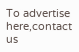To advertise here,contact us